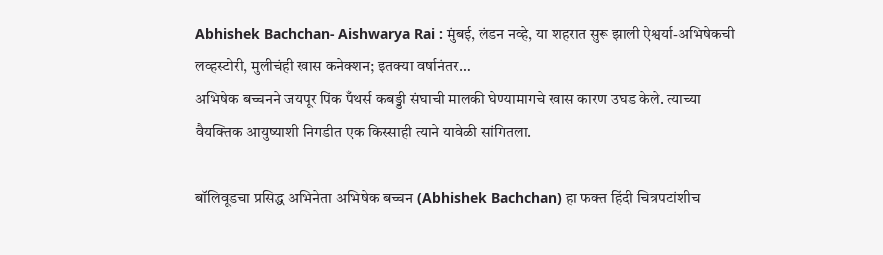Abhishek Bachchan- Aishwarya Rai : मुंबई, लंडन नव्हे, या शहरात सुरू झाली ऐश्वर्या-अभिषेकची लव्हस्टोरी, मुलीचंही खास कनेक्शन; इतक्या वर्षानंतर…
अभिषेक बच्चनने जयपूर पिंक पँथर्स कबड्डी संघाची मालकी घेण्यामागचे खास कारण उघड केले. त्याच्या वैयक्तिक आयुष्याशी निगडीत एक किस्साही त्याने यावेळी सांगितला.

बॉलिवूडचा प्रसिद्ध अभिनेता अभिषेक बच्चन (Abhishek Bachchan) हा फक्त हिंदी चित्रपटांशीच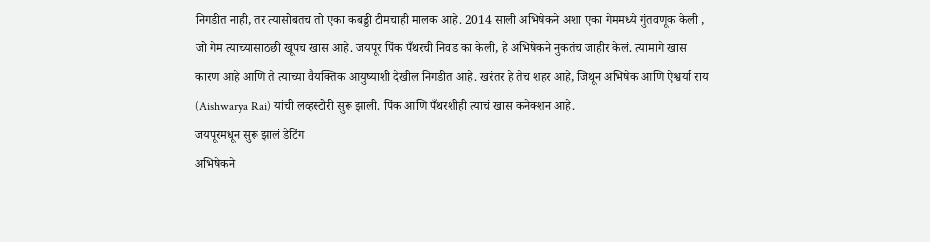निगडीत नाही, तर त्यासोबतच तो एका कबड्डी टीमचाही मालक आहे. 2014 साली अभिषेकने अशा एका गेममध्ये गुंतवणूक केली , जो गेम त्याच्यासाठछी खूपच खास आहे. जयपूर पिंक पँथरची निवड का केली, हे अभिषेकने नुकतंच जाहीर केलं. त्यामागे खास कारण आहे आणि ते त्याच्या वैयक्तिक आयुष्याशी देखील निगडीत आहे. खरंतर हे तेच शहर आहे, जिथून अभिषेक आणि ऐश्वर्या राय (Aishwarya Rai) यांची लव्हस्टोरी सुरू झाली. पिंक आणि पँथरशीही त्याचं खास कनेक्शन आहे.
जयपूरमधून सुरू झालं डेटिंग
अभिषेकने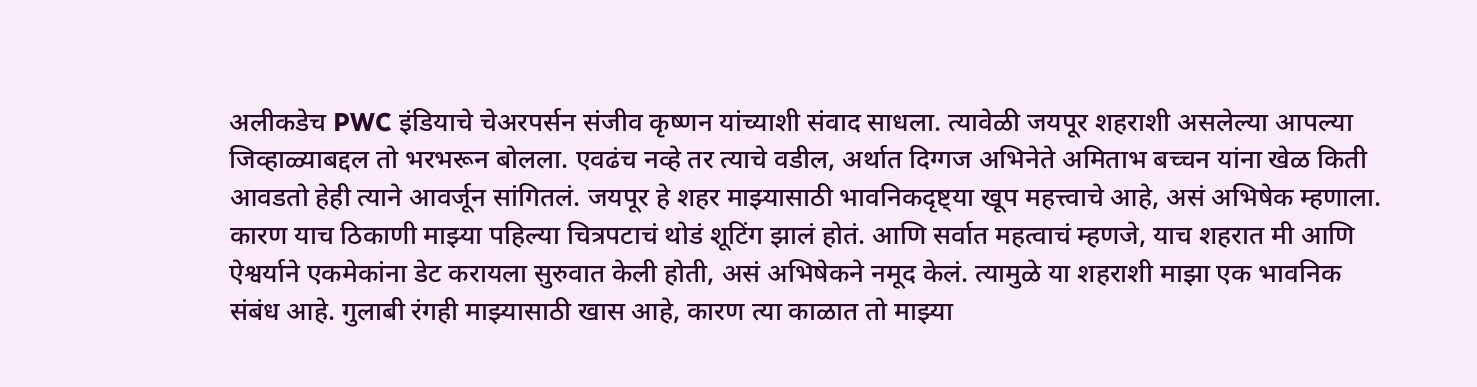अलीकडेच PWC इंडियाचे चेअरपर्सन संजीव कृष्णन यांच्याशी संवाद साधला. त्यावेळी जयपूर शहराशी असलेल्या आपल्या जिव्हाळ्याबद्दल तो भरभरून बोलला. एवढंच नव्हे तर त्याचे वडील, अर्थात दिग्गज अभिनेते अमिताभ बच्चन यांना खेळ किती आवडतो हेही त्याने आवर्जून सांगितलं. जयपूर हे शहर माझ्यासाठी भावनिकदृष्ट्या खूप महत्त्वाचे आहे, असं अभिषेक म्हणाला. कारण याच ठिकाणी माझ्या पहिल्या चित्रपटाचं थोडं शूटिंग झालं होतं. आणि सर्वात महत्वाचं म्हणजे, याच शहरात मी आणि ऐश्वर्याने एकमेकांना डेट करायला सुरुवात केली होती, असं अभिषेकने नमूद केलं. त्यामुळे या शहराशी माझा एक भावनिक संबंध आहे. गुलाबी रंगही माझ्यासाठी खास आहे, कारण त्या काळात तो माझ्या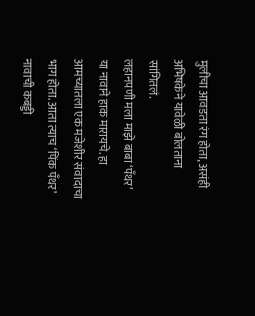मुलीचा आवडता रंग होता, असंही अभिषकेने यावेळी बोलताना सांगितलं.
लहानपणी मला माझे बाबा ‘पँथर’ या नावाने हाक मारायचे. हा आमच्यातला एक मजेशीर संवादाचा भाग होता. आता त्याच ‘पिंक पँथर’ नावाची कबड्डी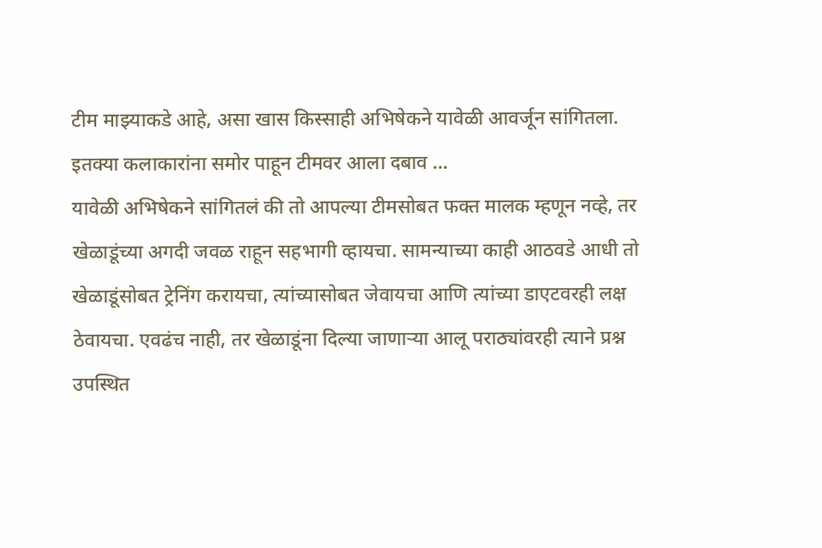टीम माझ्याकडे आहे, असा खास किस्साही अभिषेकने यावेळी आवर्जून सांगितला.
इतक्या कलाकारांना समोर पाहून टीमवर आला दबाव …
यावेळी अभिषेकने सांगितलं की तो आपल्या टीमसोबत फक्त मालक म्हणून नव्हे, तर खेळाडूंच्या अगदी जवळ राहून सहभागी व्हायचा. सामन्याच्या काही आठवडे आधी तो खेळाडूंसोबत ट्रेनिंग करायचा, त्यांच्यासोबत जेवायचा आणि त्यांच्या डाएटवरही लक्ष ठेवायचा. एवढंच नाही, तर खेळाडूंना दिल्या जाणाऱ्या आलू पराठ्यांवरही त्याने प्रश्न उपस्थित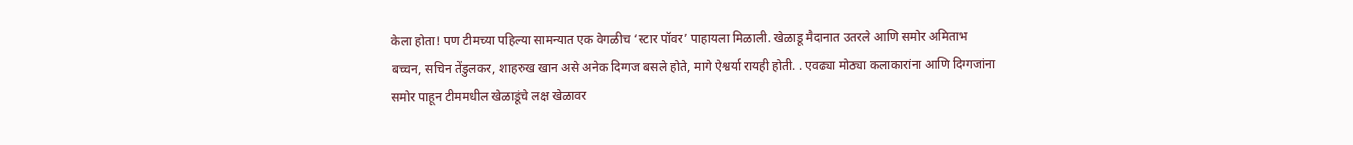केला होता! पण टीमच्या पहिल्या सामन्यात एक वेगळीच ‘स्टार पॉवर’ पाहायला मिळाली. खेळाडू मैदानात उतरले आणि समोर अमिताभ बच्चन, सचिन तेंडुलकर, शाहरुख खान असे अनेक दिग्गज बसले होते, मागे ऐश्वर्या रायही होती. . एवढ्या मोठ्या कलाकारांना आणि दिग्गजांना समोर पाहून टीममधील खेळाडूंचे लक्ष खेळावर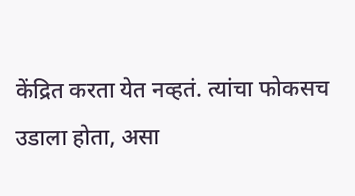केंद्रित करता येत नव्हतं. त्यांचा फोकसच उडाला होता, असा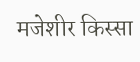मजेशीर किस्सा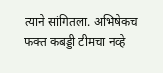त्याने सांगितला. अभिषेकच फक्त कबड्डी टीमचा नव्हे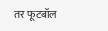तर फूटबॉल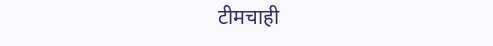टीमचाही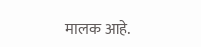मालक आहे.